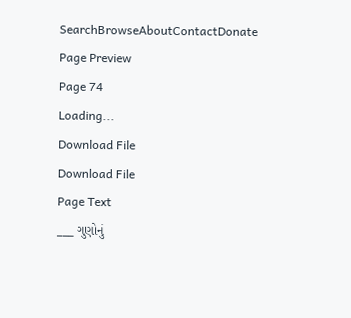SearchBrowseAboutContactDonate
Page Preview
Page 74
Loading...
Download File
Download File
Page Text
___ ગુણોનું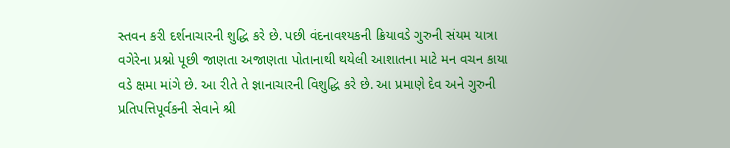સ્તવન કરી દર્શનાચારની શુદ્ધિ કરે છે. પછી વંદનાવશ્યકની ક્રિયાવડે ગુરુની સંયમ યાત્રા વગેરેના પ્રશ્નો પૂછી જાણતા અજાણતા પોતાનાથી થયેલી આશાતના માટે મન વચન કાયા વડે ક્ષમા માંગે છે. આ રીતે તે જ્ઞાનાચારની વિશુદ્ધિ કરે છે. આ પ્રમાણે દેવ અને ગુરુની પ્રતિપત્તિપૂર્વકની સેવાને શ્રી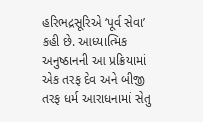હરિભદ્રસૂરિએ ‘પૂર્વ સેવા’ કહી છે. આધ્યાત્મિક અનુષ્ઠાનની આ પ્રક્રિયામાં એક તરફ દેવ અને બીજી તરફ ધર્મ આરાધનામાં સેતુ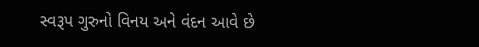સ્વરૂપ ગુરુનો વિનય અને વંદન આવે છે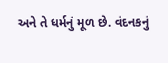અને તે ધર્મનું મૂળ છે. વંદનકનું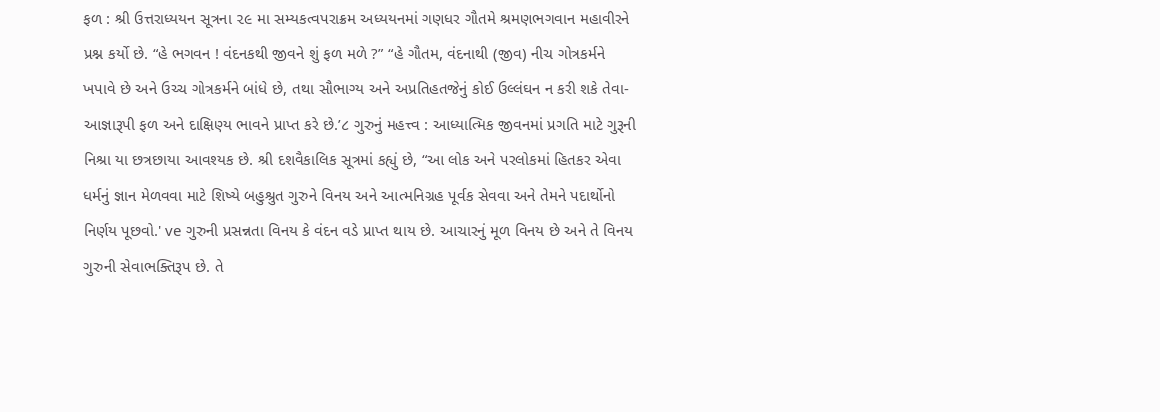ફળ : શ્રી ઉત્તરાધ્યયન સૂત્રના ૨૯ મા સમ્યકત્વપરાક્રમ અધ્યયનમાં ગણધર ગૌતમે શ્રમણભગવાન મહાવીરને પ્રશ્ન કર્યો છે. “હે ભગવન ! વંદનકથી જીવને શું ફળ મળે ?” “હે ગૌતમ, વંદનાથી (જીવ) નીચ ગોત્રકર્મને ખપાવે છે અને ઉચ્ચ ગોત્રકર્મને બાંધે છે, તથા સૌભાગ્ય અને અપ્રતિહતજેનું કોઈ ઉલ્લંઘન ન કરી શકે તેવા- આજ્ઞારૂપી ફળ અને દાક્ષિણ્ય ભાવને પ્રાપ્ત કરે છે.’૮ ગુરુનું મહત્ત્વ : આધ્યાત્મિક જીવનમાં પ્રગતિ માટે ગુરૂની નિશ્રા યા છત્રછાયા આવશ્યક છે. શ્રી દશવૈકાલિક સૂત્રમાં કહ્યું છે, “આ લોક અને પરલોકમાં હિતકર એવા ધર્મનું જ્ઞાન મેળવવા માટે શિષ્યે બહુશ્રુત ગુરુને વિનય અને આત્મનિગ્રહ પૂર્વક સેવવા અને તેમને પદાર્થોનો નિર્ણય પૂછવો.' ve ગુરુની પ્રસન્નતા વિનય કે વંદન વડે પ્રાપ્ત થાય છે. આચારનું મૂળ વિનય છે અને તે વિનય ગુરુની સેવાભક્તિરૂપ છે. તે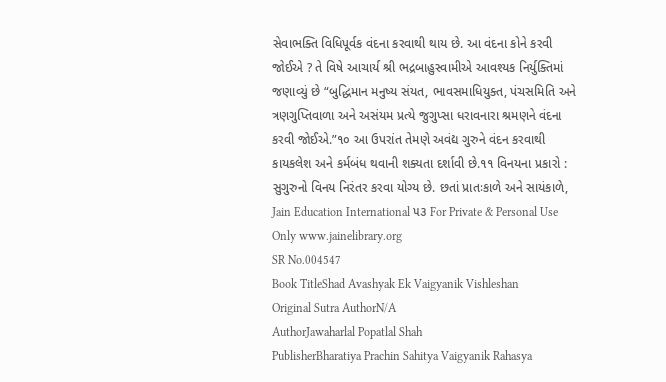સેવાભક્તિ વિધિપૂર્વક વંદના કરવાથી થાય છે. આ વંદના કોને કરવી જોઈએ ? તે વિષે આચાર્ય શ્રી ભદ્રબાહુસ્વામીએ આવશ્યક નિર્યુક્તિમાં જણાવ્યું છે “બુદ્ધિમાન મનુષ્ય સંયત, ભાવસમાધિયુક્ત, પંચસમિતિ અને ત્રણગુપ્તિવાળા અને અસંયમ પ્રત્યે જુગુપ્સા ધરાવનારા શ્રમણને વંદના કરવી જોઈએ.”૧૦ આ ઉપરાંત તેમણે અવંદ્ય ગુરુને વંદન કરવાથી કાયકલેશ અને કર્મબંધ થવાની શક્યતા દર્શાવી છે.૧૧ વિનયના પ્રકારો : સુગુરુનો વિનય નિરંતર કરવા યોગ્ય છે. છતાં પ્રાતઃકાળે અને સાયંકાળે, Jain Education International ૫૩ For Private & Personal Use Only www.jainelibrary.org
SR No.004547
Book TitleShad Avashyak Ek Vaigyanik Vishleshan
Original Sutra AuthorN/A
AuthorJawaharlal Popatlal Shah
PublisherBharatiya Prachin Sahitya Vaigyanik Rahasya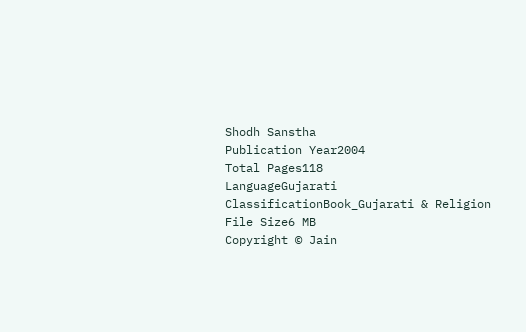Shodh Sanstha
Publication Year2004
Total Pages118
LanguageGujarati
ClassificationBook_Gujarati & Religion
File Size6 MB
Copyright © Jain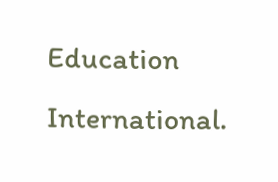Education International.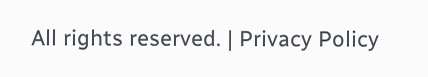All rights reserved. | Privacy Policy